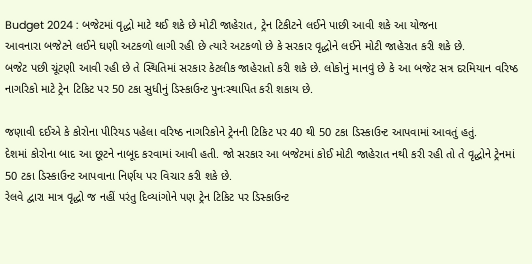Budget 2024 : બજેટમાં વૃદ્ધો માટે થઈ શકે છે મોટી જાહેરાત, ટ્રેન ટિકીટને લઈને પાછી આવી શકે આ યોજના
આવનારા બજેટને લઈને ઘણી અટકળો લાગી રહી છે ત્યારે અટકળો છે કે સરકાર વૃદ્ધોને લઈને મોટી જાહેરાત કરી શકે છે.
બજેટ પછી ચૂંટણી આવી રહી છે તે સ્થિતિમાં સરકાર કેટલીક જાહેરાતો કરી શકે છે. લોકોનું માનવું છે કે આ બજેટ સત્ર દરમિયાન વરિષ્ઠ નાગરિકો માટે ટ્રેન ટિકિટ પર 50 ટકા સુધીનું ડિસ્કાઉન્ટ પુનઃસ્થાપિત કરી શકાય છે.

જણાવી દઈએ કે કોરોના પીરિયડ પહેલા વરિષ્ઠ નાગરિકોને ટ્રેનની ટિકિટ પર 40 થી 50 ટકા ડિસ્કાઉન્ટ આપવામાં આવતું હતું.
દેશમાં કોરોના બાદ આ છૂટને નાબૂદ કરવામાં આવી હતી. જો સરકાર આ બજેટમાં કોઈ મોટી જાહેરાત નથી કરી રહી તો તે વૃદ્ધોને ટ્રેનમાં 50 ટકા ડિસ્કાઉન્ટ આપવાના નિર્ણય પર વિચાર કરી શકે છે.
રેલવે દ્વારા માત્ર વૃદ્ધો જ નહીં પરંતુ દિવ્યાંગોને પણ ટ્રેન ટિકિટ પર ડિસ્કાઉન્ટ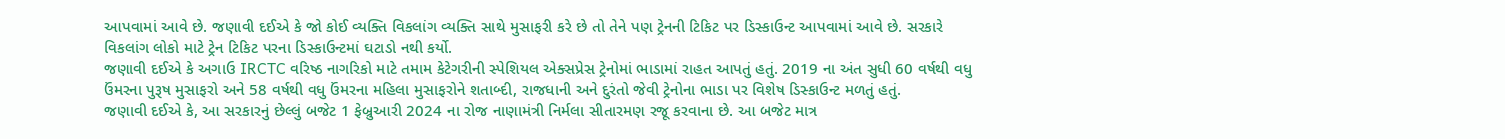આપવામાં આવે છે. જણાવી દઈએ કે જો કોઈ વ્યક્તિ વિકલાંગ વ્યક્તિ સાથે મુસાફરી કરે છે તો તેને પણ ટ્રેનની ટિકિટ પર ડિસ્કાઉન્ટ આપવામાં આવે છે. સરકારે વિકલાંગ લોકો માટે ટ્રેન ટિકિટ પરના ડિસ્કાઉન્ટમાં ઘટાડો નથી કર્યો.
જણાવી દઈએ કે અગાઉ IRCTC વરિષ્ઠ નાગરિકો માટે તમામ કેટેગરીની સ્પેશિયલ એક્સપ્રેસ ટ્રેનોમાં ભાડામાં રાહત આપતું હતું. 2019 ના અંત સુધી 60 વર્ષથી વધુ ઉંમરના પુરૂષ મુસાફરો અને 58 વર્ષથી વધુ ઉંમરના મહિલા મુસાફરોને શતાબ્દી, રાજધાની અને દુરંતો જેવી ટ્રેનોના ભાડા પર વિશેષ ડિસ્કાઉન્ટ મળતું હતું.
જણાવી દઈએ કે, આ સરકારનું છેલ્લું બજેટ 1 ફેબ્રુઆરી 2024 ના રોજ નાણામંત્રી નિર્મલા સીતારમણ રજૂ કરવાના છે. આ બજેટ માત્ર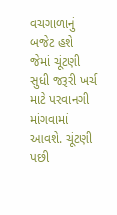વચગાળાનું બજેટ હશે જેમાં ચૂંટણી સુધી જરૂરી ખર્ચ માટે પરવાનગી માંગવામાં આવશે. ચૂંટણી પછી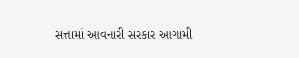સત્તામાં આવનારી સરકાર આગામી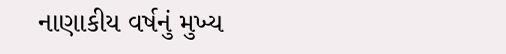નાણાકીય વર્ષનું મુખ્ય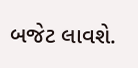બજેટ લાવશે.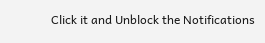Click it and Unblock the Notifications